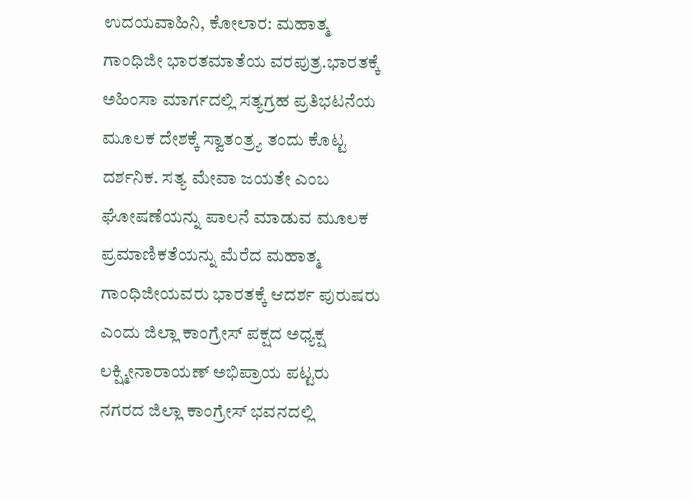ಉದಯವಾಹಿನಿ, ಕೋಲಾರ: ಮಹಾತ್ಮ ಗಾಂಧಿಜೀ ಭಾರತಮಾತೆಯ ವರಪುತ್ರ.ಭಾರತಕ್ಕೆ ಅಹಿಂಸಾ ಮಾರ್ಗದಲ್ಲಿ ಸತ್ಯಗ್ರಹ ಪ್ರತಿಭಟನೆಯ ಮೂಲಕ ದೇಶಕ್ಕೆ ಸ್ವಾತಂತ್ರ್ಯ ತಂದು ಕೊಟ್ಟ ದರ್ಶನಿಕ. ಸತ್ಯ ಮೇವಾ ಜಯತೇ ಎಂಬ ಘೋಷಣೆಯನ್ನು ಪಾಲನೆ ಮಾಡುವ ಮೂಲಕ ಪ್ರಮಾಣಿಕತೆಯನ್ನು ಮೆರೆದ ಮಹಾತ್ಮ ಗಾಂಧಿಜೀಯವರು ಭಾರತಕ್ಕೆ ಆದರ್ಶ ಪುರುಷರು ಎಂದು ಜಿಲ್ಲಾ ಕಾಂಗ್ರೇಸ್ ಪಕ್ಷದ ಅಧ್ಯಕ್ಷ ಲಕ್ಷ್ಮೀನಾರಾಯಣ್ ಅಭಿಪ್ರಾಯ ಪಟ್ಟರು
ನಗರದ ಜಿಲ್ಲಾ ಕಾಂಗ್ರೇಸ್ ಭವನದಲ್ಲಿ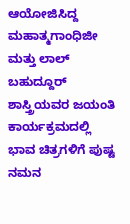ಆಯೋಜಿಸಿದ್ದ ಮಹಾತ್ಮಗಾಂಧಿಜೀ ಮತ್ತು ಲಾಲ್ ಬಹುದ್ದೂರ್ ಶಾಸ್ತ್ರಿಯವರ ಜಯಂತಿ ಕಾರ್ಯಕ್ರಮದಲ್ಲಿ ಭಾವ ಚಿತ್ರಗಳಿಗೆ ಪುಷ್ಟ ನಮನ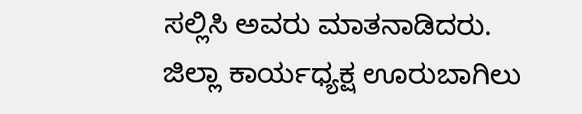ಸಲ್ಲಿಸಿ ಅವರು ಮಾತನಾಡಿದರು.
ಜಿಲ್ಲಾ ಕಾರ್ಯಧ್ಯಕ್ಷ ಊರುಬಾಗಿಲು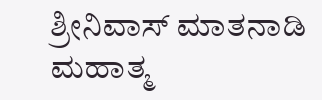ಶ್ರೀನಿವಾಸ್ ಮಾತನಾಡಿ ಮಹಾತ್ಮ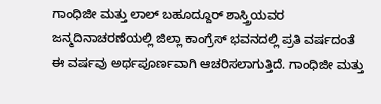ಗಾಂಧಿಜೀ ಮತ್ತು ಲಾಲ್ ಬಹೂದ್ದೂರ್ ಶಾಸ್ತ್ರಿಯವರ ಜನ್ಮದಿನಾಚರಣೆಯಲ್ಲಿ ಜಿಲ್ಲಾ ಕಾಂಗ್ರೆಸ್ ಭವನದಲ್ಲಿ ಪ್ರತಿ ವರ್ಷದಂತೆ ಈ ವರ್ಷವು ಅರ್ಥಪೂರ್ಣವಾಗಿ ಆಚರಿಸಲಾಗುತ್ತಿದೆ. ಗಾಂಧಿಜೀ ಮತ್ತು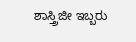ಶಾಸ್ತ್ರಿಜೀ ಇಬ್ಬರು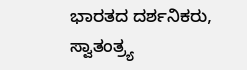ಭಾರತದ ದರ್ಶನಿಕರು, ಸ್ವಾತಂತ್ರ್ಯ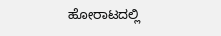ಹೋರಾಟದಲ್ಲಿ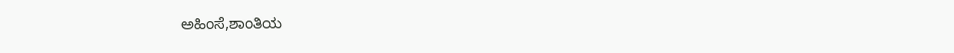ಅಹಿಂಸೆ,ಶಾಂತಿಯ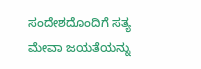ಸಂದೇಶದೊಂದಿಗೆ ಸತ್ಯ ಮೇವಾ ಜಯತೆಯನ್ನು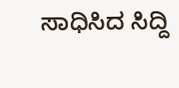ಸಾಧಿಸಿದ ಸಿದ್ದಿ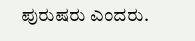ಪುರುಷರು ಎಂದರು.